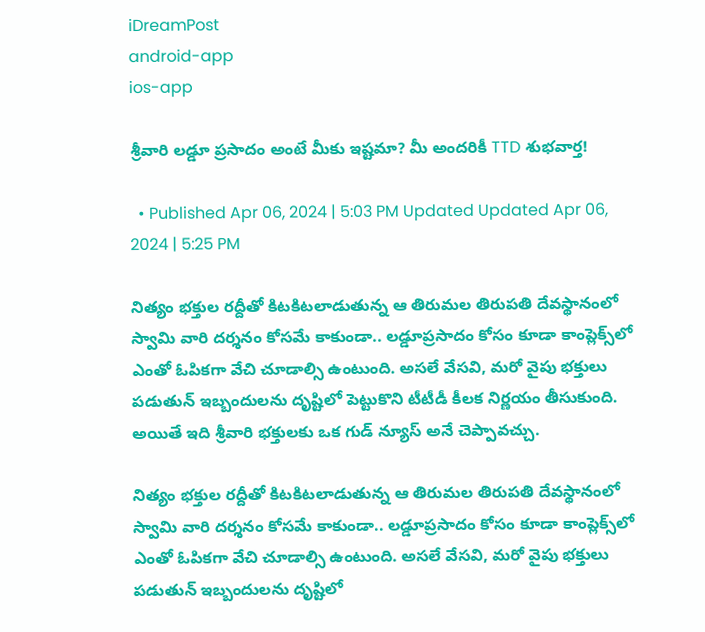iDreamPost
android-app
ios-app

శ్రీవారి లడ్డూ ప్రసాదం అంటే మీకు ఇష్టమా? మీ అందరికీ TTD శుభవార్త!

  • Published Apr 06, 2024 | 5:03 PM Updated Updated Apr 06, 2024 | 5:25 PM

నిత్యం భక్తుల రద్దీతో కిటకిటలాడుతున్న ఆ తిరుమల తిరుపతి దేవస్థానంలో స్వామి వారి దర్శనం కోసమే కాకుండా.. లడ్డూప్రసాదం కోసం కూడా కాంప్లెక్స్‌లో ఎంతో ఓపికగా వేచి చూడాల్సి ఉంటుంది. అసలే వేసవి, మరో వైపు భక్తులు పడుతున్ ఇబ్బందులను దృష్టిలో పెట్టుకొని టీటీడీ కీలక నిర్ణయం తీసుకుంది. అయితే ఇది శ్రీవారి భక్తులకు ఒక గుడ్ న్యూస్ అనే చెప్పావచ్చు.

నిత్యం భక్తుల రద్దీతో కిటకిటలాడుతున్న ఆ తిరుమల తిరుపతి దేవస్థానంలో స్వామి వారి దర్శనం కోసమే కాకుండా.. లడ్డూప్రసాదం కోసం కూడా కాంప్లెక్స్‌లో ఎంతో ఓపికగా వేచి చూడాల్సి ఉంటుంది. అసలే వేసవి, మరో వైపు భక్తులు పడుతున్ ఇబ్బందులను దృష్టిలో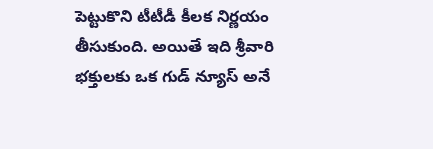పెట్టుకొని టీటీడీ కీలక నిర్ణయం తీసుకుంది. అయితే ఇది శ్రీవారి భక్తులకు ఒక గుడ్ న్యూస్ అనే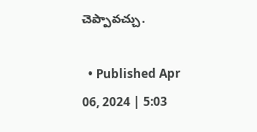చెప్పావచ్చు.

  • Published Apr 06, 2024 | 5:03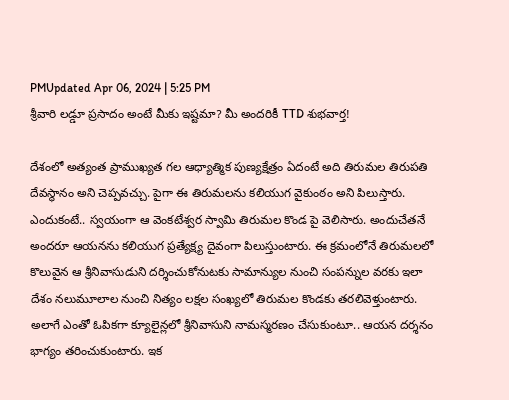PMUpdated Apr 06, 2024 | 5:25 PM
శ్రీవారి లడ్డూ ప్రసాదం అంటే మీకు ఇష్టమా? మీ అందరికీ TTD శుభవార్త!

దేశంలో అత్యంత ప్రాముఖ్యత గల ఆధ్యాత్మిక పుణ్యక్షేత్రం ఏదంటే అది తిరుమల తిరుపతి దేవస్థానం అని చెప్పవచ్చు. పైగా ఈ తిరుమలను కలియుగ వైకుంఠం అని పిలుస్తారు. ఎందుకంటే.. స్వయంగా ఆ వెంకటేశ్వర స్వామి తిరుమల కొండ పై వెలిసారు. అందుచేతనే అందరూ ఆయనను కలియుగ ప్రత్యేక్ష్య దైవంగా పిలుస్తుంటారు. ఈ క్రమంలోనే తిరుమలలో కొలువైన ఆ శ్రీనివాసుడుని దర్శించుకోనుటకు సామాన్యుల నుంచి సంపన్నుల వరకు ఇలా దేశం నలుమూలాల నుంచి నిత్యం లక్షల సంఖ్యలో తిరుమల కొండకు తరలివెళ్తుంటారు. అలాగే ఎంతో ఓపికగా క్యూలైన్లలో శ్రీనివాసుని నామస్మరణం చేసుకుంటూ.. ఆయన దర్శనం భాగ్యం తరించుకుంటారు. ఇక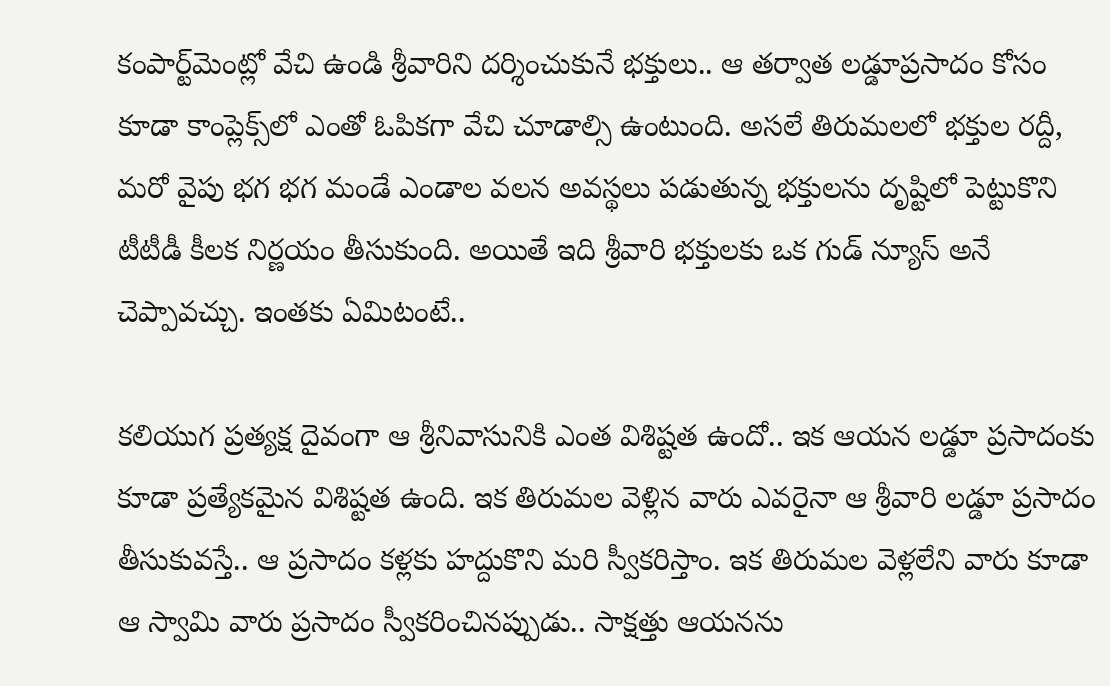కంపార్ట్‌మెంట్లో వేచి ఉండి శ్రీవారిని దర్శించుకునే భక్తులు.. ఆ తర్వాత లడ్డూప్రసాదం కోసం కూడా కాంప్లెక్స్‌లో ఎంతో ఓపికగా వేచి చూడాల్సి ఉంటుంది. అసలే తిరుమలలో భక్తుల రద్దీ, మరో వైపు భగ భగ మండే ఎండాల వలన అవస్థలు పడుతున్న భక్తులను దృష్టిలో పెట్టుకొని టీటీడీ కీలక నిర్ణయం తీసుకుంది. అయితే ఇది శ్రీవారి భక్తులకు ఒక గుడ్ న్యూస్ అనే చెప్పావచ్చు. ఇంతకు ఏమిటంటే..

కలియుగ ప్రత్యక్ష దైవంగా ఆ శ్రీనివాసునికి ఎంత విశిష్టత ఉందో.. ఇక ఆయన లడ్డూ ప్రసాదంకు కూడా ప్రత్యేకమైన విశిష్టత ఉంది. ఇక తిరుమల వెళ్లిన వారు ఎవరైనా ఆ శ్రీవారి లడ్డూ ప్రసాదం తీసుకువస్తే.. ఆ ప్రసాదం కళ్లకు హద్దుకొని మరి స్వీకరిస్తాం. ఇక తిరుమల వెళ్లలేని వారు కూడా ఆ స్వామి వారు ప్రసాదం స్వీకరించినప్పుడు.. సాక్షత్తు ఆయనను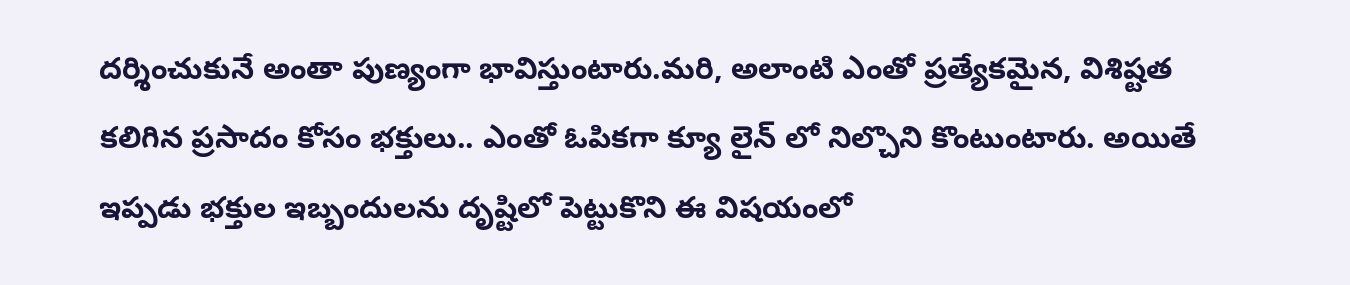దర్శించుకునే అంతా పుణ్యంగా భావిస్తుంటారు.మరి, అలాంటి ఎంతో ప్రత్యేకమైన, విశిష్టత కలిగిన ప్రసాదం కోసం భక్తులు.. ఎంతో ఓపికగా క్యూ లైన్ లో నిల్చొని కొంటుంటారు. అయితే ఇప్పడు భక్తుల ఇబ్బందులను దృష్టిలో పెట్టుకొని ఈ విషయంలో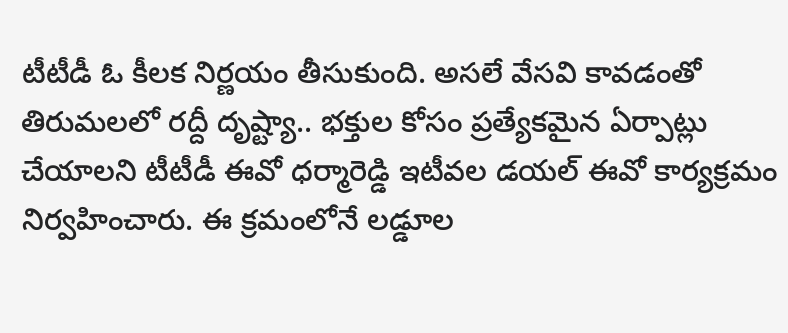టీటీడీ ఓ కీలక నిర్ణయం తీసుకుంది. అసలే వేసవి కావడంతో తిరుమలలో రద్దీ దృష్ట్యా.. భక్తుల కోసం ప్రత్యేకమైన ఏర్పాట్లు చేయాలని టీటీడీ ఈవో ధర్మారెడ్డి ఇటీవల డయల్ ఈవో కార్యక్రమం నిర్వహించారు. ఈ క్రమంలోనే లడ్డూల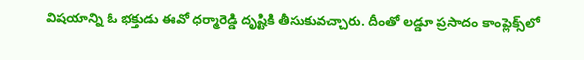విషయాన్ని ఓ భక్తుడు ఈవో ధర్మారెడ్డి దృష్టికి తీసుకువచ్చారు. దీంతో లడ్డూ ప్రసాదం కాంప్లెక్స్‌లో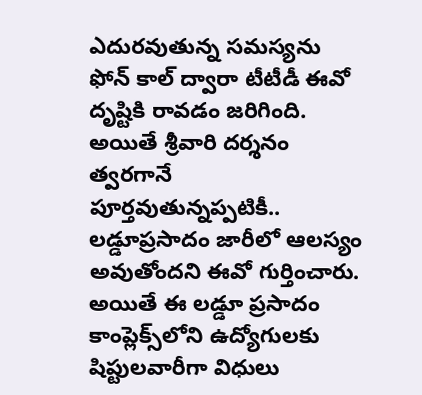ఎదురవుతున్న సమస్యను ఫోన్ కాల్ ద్వారా టీటీడీ ఈవో దృష్టికి రావడం జరిగింది. అయితే శ్రీవారి దర్శనం త్వరగానే పూర్తవుతున్నప్పటికీ.. లడ్డూప్రసాదం జారీలో ఆలస్యం అవుతోందని ఈవో గుర్తించారు. అయితే ఈ లడ్డూ ప్రసాదం కాంప్లెక్స్‌లోని ఉద్యోగులకు షిప్టులవారీగా విధులు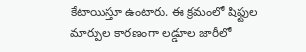కేటాయిస్తూ ఉంటారు. ఈ క్రమంలో షిఫ్టుల మార్పుల కారణంగా లడ్డూల జారీలో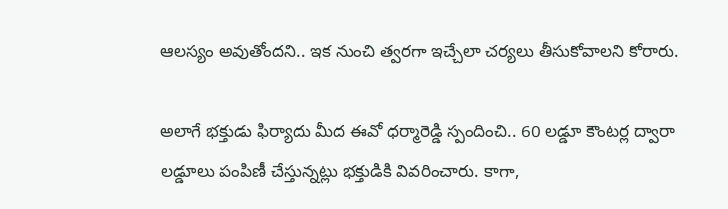ఆలస్యం అవుతోందని.. ఇక నుంచి త్వరగా ఇచ్చేలా చర్యలు తీసుకోవాలని కోరారు.

అలాగే భక్తుడు ఫిర్యాదు మీద ఈవో ధర్మారెడ్డి స్పందించి.. 60 లడ్డూ కౌంటర్ల ద్వారా లడ్డూలు పంపిణీ చేస్తున్నట్లు భక్తుడికి వివరించారు. కాగా,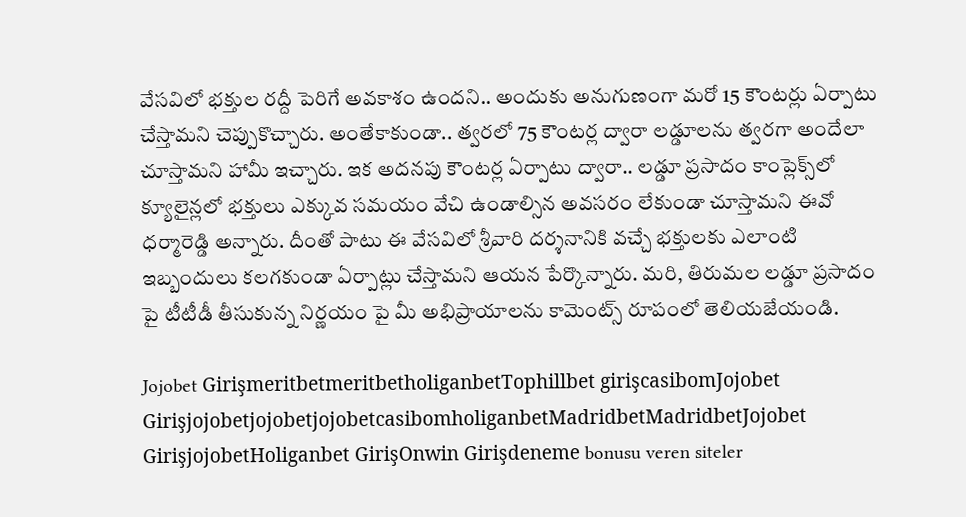వేసవిలో భక్తుల రద్దీ పెరిగే అవకాశం ఉందని.. అందుకు అనుగుణంగా మరో 15 కౌంటర్లు ఏర్పాటు చేస్తామని చెప్పుకొచ్చారు. అంతేకాకుండా.. త్వరలో 75 కౌంటర్ల ద్వారా లడ్డూలను త్వరగా అందేలా చూస్తామని హామీ ఇచ్చారు. ఇక అదనపు కౌంటర్ల ఏర్పాటు ద్వారా.. లడ్డూ ప్రసాదం కాంప్లెక్స్‌లో క్యూలైన్లలో భక్తులు ఎక్కువ సమయం వేచి ఉండాల్సిన అవసరం లేకుండా చూస్తామని ఈవో ధర్మారెడ్డి అన్నారు. దీంతో పాటు ఈ వేసవిలో శ్రీవారి దర్శనానికి వచ్చే భక్తులకు ఎలాంటి ఇబ్బందులు కలగకుండా ఏర్పాట్లు చేస్తామని ఆయన పేర్కొన్నారు. మరి, తిరుమల లడ్డూ ప్రసాదం పై టీటీడీ తీసుకున్న నిర్ణయం పై మీ అభిప్రాయాలను కామెంట్స్ రూపంలో తెలియజేయండి.

Jojobet GirişmeritbetmeritbetholiganbetTophillbet girişcasibomJojobet GirişjojobetjojobetjojobetcasibomholiganbetMadridbetMadridbetJojobet GirişjojobetHoliganbet GirişOnwin Girişdeneme bonusu veren siteler